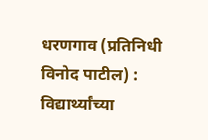धरणगाव (प्रतिनिधी विनोद पाटील) : विद्यार्थ्यांच्या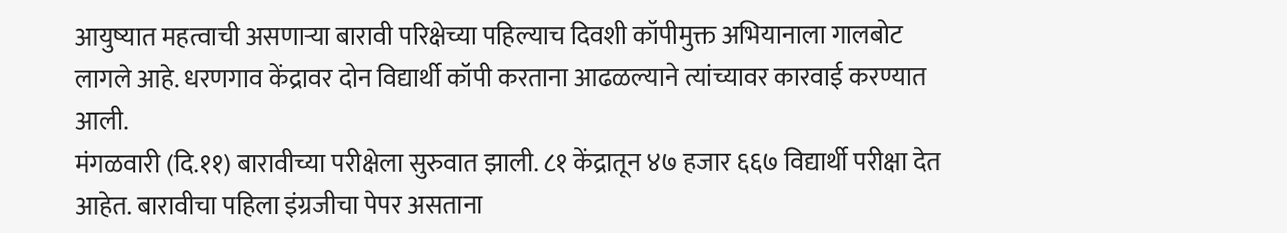आयुष्यात महत्वाची असणाऱ्या बारावी परिक्षेच्या पहिल्याच दिवशी कॉपीमुक्त अभियानाला गालबोट लागले आहे. धरणगाव केंद्रावर दोन विद्यार्थी कॉपी करताना आढळल्याने त्यांच्यावर कारवाई करण्यात आली.
मंगळवारी (दि.११) बारावीच्या परीक्षेला सुरुवात झाली. ८१ केंद्रातून ४७ हजार ६६७ विद्यार्थी परीक्षा देत आहेत. बारावीचा पहिला इंग्रजीचा पेपर असताना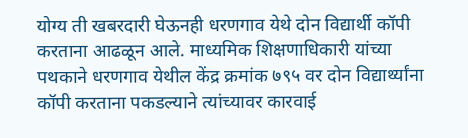योग्य ती खबरदारी घेऊनही धरणगाव येथे दोन विद्यार्थी कॉपी करताना आढळून आले. माध्यमिक शिक्षणाधिकारी यांच्या पथकाने धरणगाव येथील केंद्र क्रमांक ७९५ वर दोन विद्यार्थ्यांना कॉपी करताना पकडल्याने त्यांच्यावर कारवाई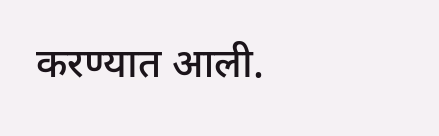करण्यात आली.